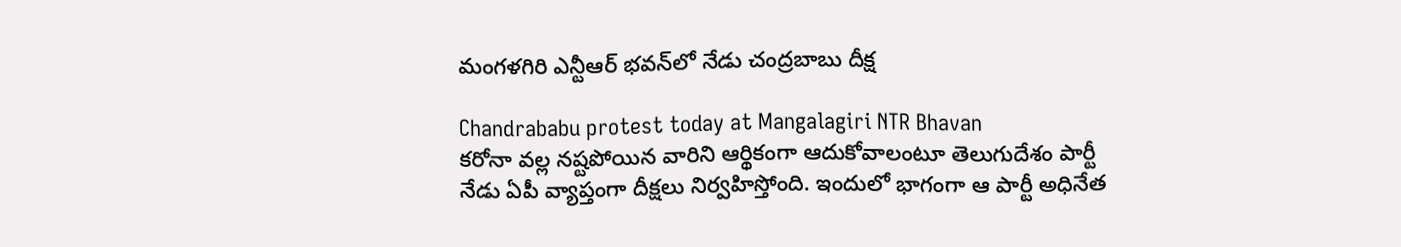మంగళగిరి ఎన్టీఆర్ భవన్‌లో నేడు చంద్రబాబు దీక్ష

Chandrababu protest today at Mangalagiri NTR Bhavan
కరోనా వల్ల నష్టపోయిన వారిని ఆర్థికంగా ఆదుకోవాలంటూ తెలుగుదేశం పార్టీ నేడు ఏపీ వ్యాప్తంగా దీక్షలు నిర్వహిస్తోంది. ఇందులో భాగంగా ఆ పార్టీ అధినేత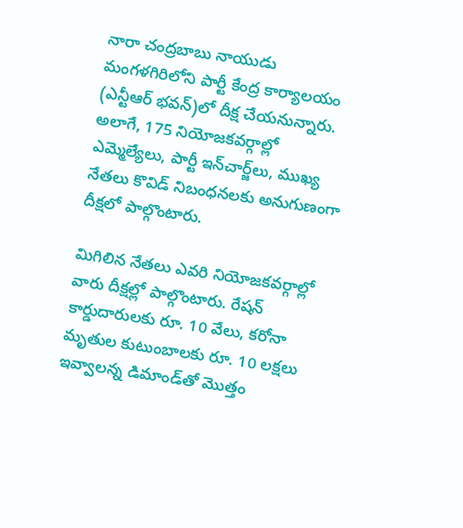నారా చంద్రబాబు నాయుడు మంగళగిరిలోని పార్టీ కేంద్ర కార్యాలయం (ఎన్టీఆర్ భవన్)లో దీక్ష చేయనున్నారు. అలాగే, 175 నియోజకవర్గాల్లో ఎమ్మెల్యేలు, పార్టీ ఇన్‌చార్జ్‌లు, ముఖ్య నేతలు కొవిడ్ నిబంధనలకు అనుగుణంగా దీక్షలో పాల్గొంటారు.

మిగిలిన నేతలు ఎవరి నియోజకవర్గాల్లో వారు దీక్షల్లో పాల్గొంటారు. రేషన్ కార్డుదారులకు రూ. 10 వేలు, కరోనా మృతుల కుటుంబాలకు రూ. 10 లక్షలు ఇవ్వాలన్న డిమాండ్‌తో మొత్తం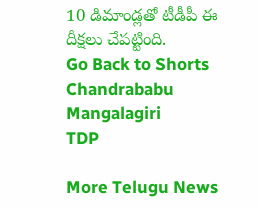10 డిమాండ్లతో టీడీపీ ఈ దీక్షలు చేపట్టింది.
Go Back to Shorts
Chandrababu
Mangalagiri
TDP

More Telugu News